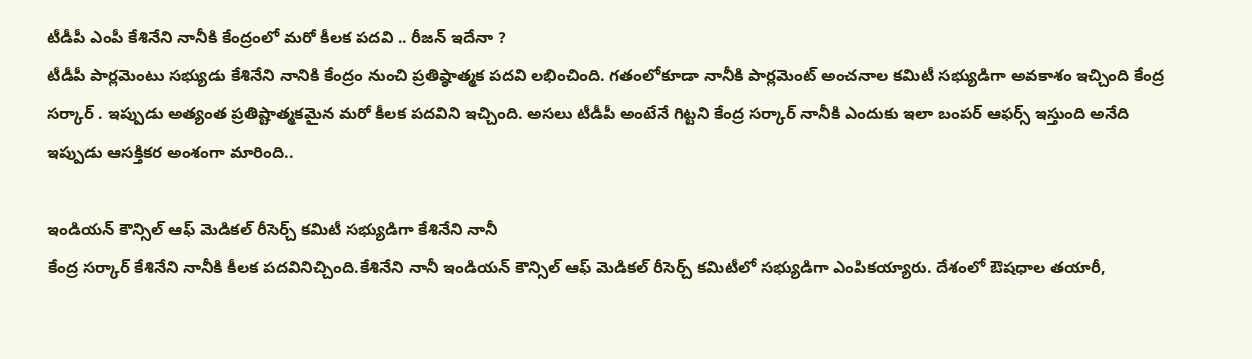టీడీపీ ఎంపీ కేశినేని నానీకి కేంద్రంలో మరో కీలక పదవి .. రీజన్ ఇదేనా ?
టీడీపీ పార్లమెంటు సభ్యుడు కేశినేని నానికి కేంద్రం నుంచి ప్రతిష్ఠాత్మక పదవి లభించింది. గతంలోకూడా నానీకి పార్లమెంట్ అంచనాల కమిటీ సభ్యుడిగా అవకాశం ఇచ్చింది కేంద్ర సర్కార్ . ఇప్పుడు అత్యంత ప్రతిష్టాత్మకమైన మరో కీలక పదవిని ఇచ్చింది. అసలు టీడీపీ అంటేనే గిట్టని కేంద్ర సర్కార్ నానీకి ఎందుకు ఇలా బంపర్ ఆఫర్స్ ఇస్తుంది అనేది ఇప్పుడు ఆసక్తికర అంశంగా మారింది..

ఇండియన్ కౌన్సిల్ ఆఫ్ మెడికల్ రీసెర్చ్ కమిటీ సభ్యుడిగా కేశినేని నానీ
కేంద్ర సర్కార్ కేశినేని నానీకి కీలక పదవినిచ్చింది.కేశినేని నానీ ఇండియన్ కౌన్సిల్ ఆఫ్ మెడికల్ రీసెర్చ్ కమిటీలో సభ్యుడిగా ఎంపికయ్యారు. దేశంలో ఔషధాల తయారీ,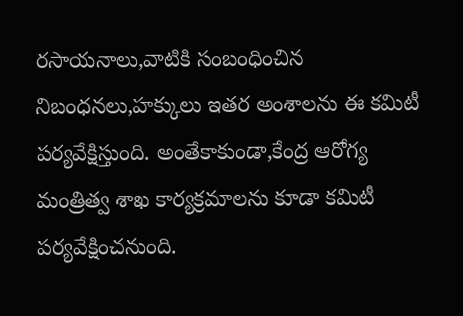రసాయనాలు,వాటికి సంబంధించిన నిబంధనలు,హక్కులు ఇతర అంశాలను ఈ కమిటీ పర్యవేక్షిస్తుంది. అంతేకాకుండా,కేంద్ర ఆరోగ్య మంత్రిత్వ శాఖ కార్యక్రమాలను కూడా కమిటీ పర్యవేక్షించనుంది.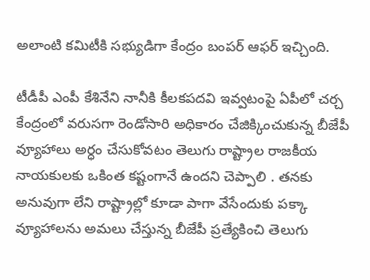అలాంటి కమిటీకి సభ్యుడిగా కేంద్రం బంపర్ ఆఫర్ ఇచ్చింది.

టీడీపీ ఎంపీ కేశినేని నానీకి కీలకపదవి ఇవ్వటంపై ఏపీలో చర్చ
కేంద్రంలో వరుసగా రెండోసారి అధికారం చేజిక్కించుకున్న బీజేపీ వ్యూహాలు అర్ధం చేసుకోవటం తెలుగు రాష్ట్రాల రాజకీయ నాయకులకు ఒకింత కష్టంగానే ఉందని చెప్పాలి . తనకు అనువుగా లేని రాష్ట్రాల్లో కూడా పాగా వేసేందుకు పక్కా వ్యూహాలను అమలు చేస్తున్న బీజేపీ ప్రత్యేకించి తెలుగు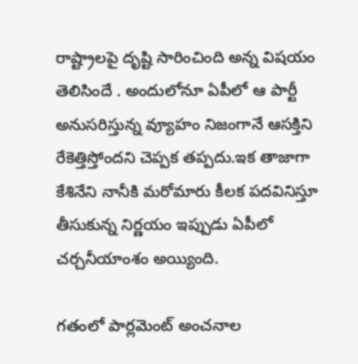రాష్ట్రాలపై దృష్టి సారించింది అన్న విషయం తెలిసిందే . అందులోనూ ఏపీలో ఆ పార్టీ అనుసరిస్తున్న వ్యూహం నిజంగానే ఆసక్తిని రేకెత్తిస్తోందని చెప్పక తప్పదు.ఇక తాజాగా కేశినేని నానీకి మరోమారు కీలక పదవినిస్తూ తీసుకున్న నిర్ణయం ఇప్పుడు ఏపీలో చర్చనీయాంశం అయ్యింది.

గతంలో పార్లమెంట్ అంచనాల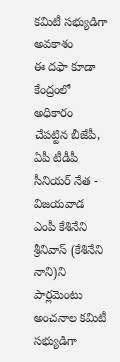కమిటీ సభ్యుడిగా అవకాశం
ఈ దఫా కూడా కేంద్రంలో అధికారం చేపట్టిన బీజేపీ, ఏపీ టీడీపీ సీనియర్ నేత - విజయవాడ ఎంపీ కేశినేని శ్రీనివాస్ (కేశినేని నాని)ని పార్లమెంటు అంచనాల కమిటీ సభ్యుడిగా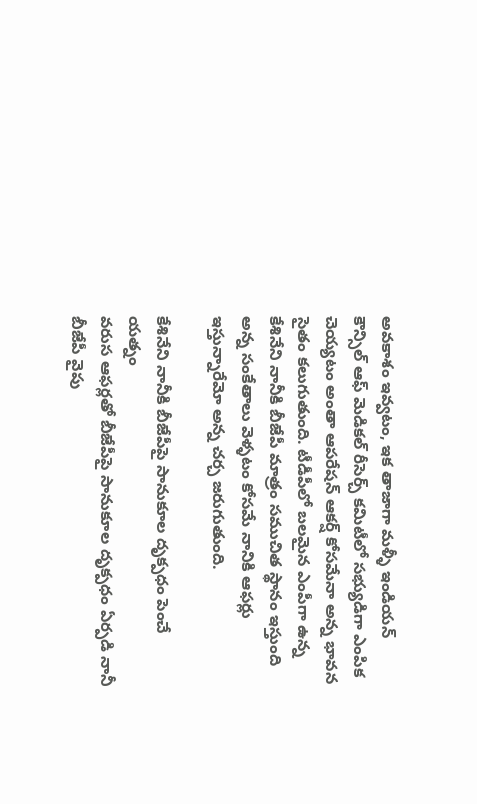అవకాశం ఇవ్వటం, ఇక తాజాగా మళ్ళీ ఇండియన్ కౌన్సిల్ ఆఫ్ మెడికల్ రీసెర్చ్ కమిటీలో సభ్యుడిగా ఎంపిక చెయ్యటం అంతా ఆపరేషన్ ఆకర్ష్ కోసమేనా అన్న భావన సైతం కలుగుతుంది. టీడీపీలో బలమైన ఎంపీగా ఉన్న కేశినేని నానీకి బీజేపీ మాత్రం సముచిత స్థానం ఇస్తుంది అన్న సంకేతాలు వెళ్ళటం కోసమే నానికి ఆఫర్లు ఇస్తున్నారేమో అన్న చర్చ జరుగుతుంది.

కేశినేని నానీకి బీజేపీపై సానుకూల దృక్పధం పెంచే యత్నం
వరుస ఆఫర్లతో బీజేపీపై సానుకూల దృక్పధం ఏర్పడి నానీ బీజేపీ వైపు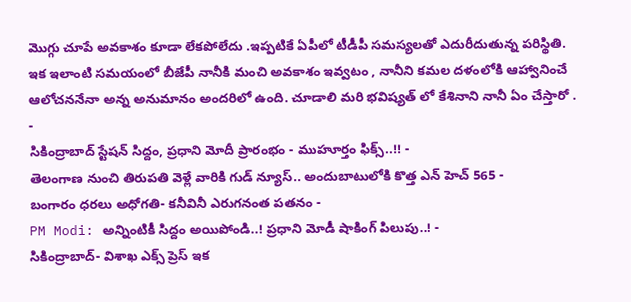మొగ్గు చూపే అవకాశం కూడా లేకపోలేదు .ఇప్పటికే ఏపీలో టీడీపీ సమస్యలతో ఎదురీదుతున్న పరిస్థితి. ఇక ఇలాంటి సమయంలో బీజేపీ నానీకి మంచి అవకాశం ఇవ్వటం , నానీని కమల దళంలోకి ఆహ్వానించే ఆలోచననేనా అన్న అనుమానం అందరిలో ఉంది. చూడాలి మరి భవిష్యత్ లో కేశినాని నానీ ఏం చేస్తారో .
-
సికింద్రాబాద్ స్టేషన్ సిద్దం, ప్రధాని మోదీ ప్రారంభం - ముహూర్తం ఫిక్స్..!! -
తెలంగాణ నుంచి తిరుపతి వెళ్లే వారికి గుడ్ న్యూస్.. అందుబాటులోకి కొత్త ఎన్ హెచ్ 565 -
బంగారం ధరలు అధోగతి- కనీవినీ ఎరుగనంత పతనం -
PM Modi: అన్నింటికీ సిద్దం అయిపోండి..! ప్రధాని మోడీ షాకింగ్ పిలుపు..! -
సికింద్రాబాద్- విశాఖ ఎక్స్ ప్రెస్ ఇక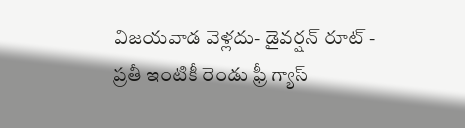విజయవాడ వెళ్లదు- డైవర్షన్ రూట్ -
ప్రతీ ఇంటికీ రెండు ఫ్రీ గ్యాస్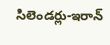సిలెండర్లు-ఇరాన్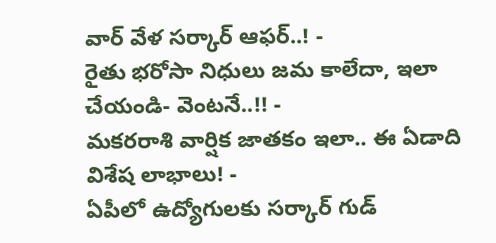వార్ వేళ సర్కార్ ఆఫర్..! -
రైతు భరోసా నిధులు జమ కాలేదా, ఇలా చేయండి- వెంటనే..!! -
మకరరాశి వార్షిక జాతకం ఇలా.. ఈ ఏడాది విశేష లాభాలు! -
ఏపీలో ఉద్యోగులకు సర్కార్ గుడ్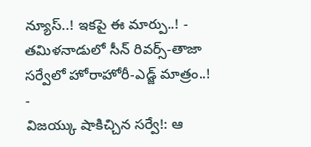న్యూస్..! ఇకపై ఈ మార్పు..! -
తమిళనాడులో సీన్ రివర్స్-తాజా సర్వేలో హోరాహోరీ-ఎడ్జ్ మాత్రం..! -
విజయ్కు షాకిచ్చిన సర్వే!: ఆ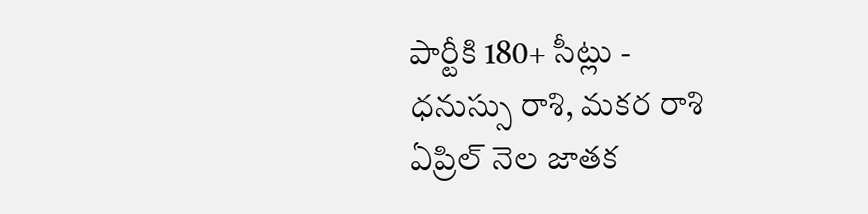పార్టీకి 180+ సీట్లు -
ధనుస్సు రాశి, మకర రాశి ఏప్రిల్ నెల జాతక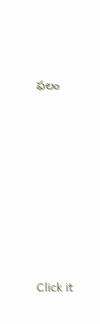ఫలం












Click it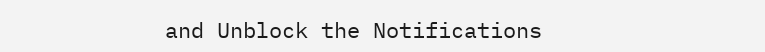and Unblock the Notifications